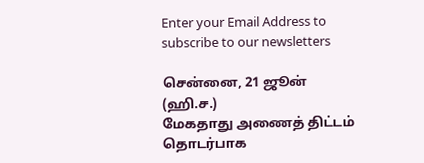Enter your Email Address to subscribe to our newsletters

சென்னை, 21 ஜூன் (ஹி.ச.)
மேகதாது அணைத் திட்டம் தொடர்பாக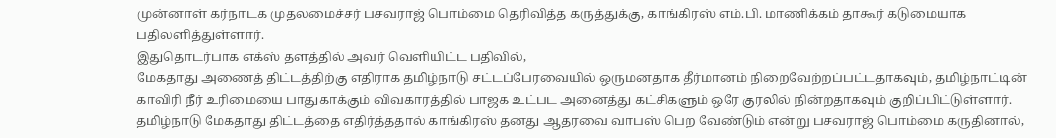முன்னாள் கர்நாடக முதலமைச்சர் பசவராஜ் பொம்மை தெரிவித்த கருத்துக்கு, காங்கிரஸ் எம்.பி. மாணிக்கம் தாகூர் கடுமையாக பதிலளித்துள்ளார்.
இதுதொடர்பாக எக்ஸ் தளத்தில் அவர் வெளியிட்ட பதிவில்,
மேகதாது அணைத் திட்டத்திற்கு எதிராக தமிழ்நாடு சட்டப்பேரவையில் ஒருமனதாக தீர்மானம் நிறைவேற்றப்பட்டதாகவும், தமிழ்நாட்டின் காவிரி நீர் உரிமையை பாதுகாக்கும் விவகாரத்தில் பாஜக உட்பட அனைத்து கட்சிகளும் ஒரே குரலில் நின்றதாகவும் குறிப்பிட்டுள்ளார்.
தமிழ்நாடு மேகதாது திட்டத்தை எதிர்த்ததால் காங்கிரஸ் தனது ஆதரவை வாபஸ் பெற வேண்டும் என்று பசவராஜ் பொம்மை கருதினால்,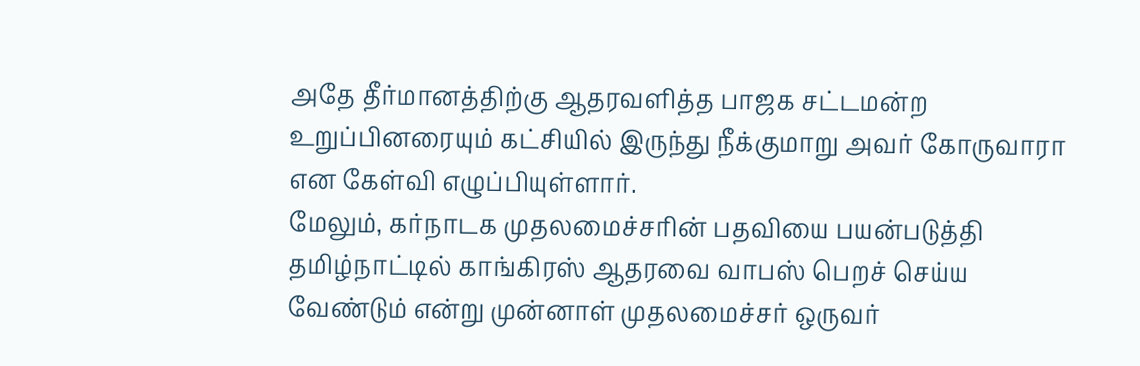அதே தீர்மானத்திற்கு ஆதரவளித்த பாஜக சட்டமன்ற உறுப்பினரையும் கட்சியில் இருந்து நீக்குமாறு அவர் கோருவாரா என கேள்வி எழுப்பியுள்ளார்.
மேலும், கர்நாடக முதலமைச்சரின் பதவியை பயன்படுத்தி தமிழ்நாட்டில் காங்கிரஸ் ஆதரவை வாபஸ் பெறச் செய்ய வேண்டும் என்று முன்னாள் முதலமைச்சர் ஒருவர்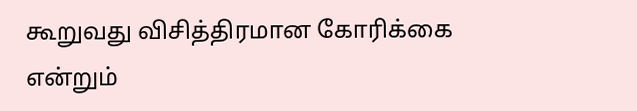கூறுவது விசித்திரமான கோரிக்கை என்றும்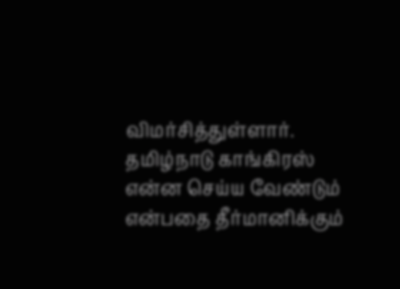விமர்சித்துள்ளார்.
தமிழ்நாடு காங்கிரஸ் என்ன செய்ய வேண்டும் என்பதை தீர்மானிக்கும்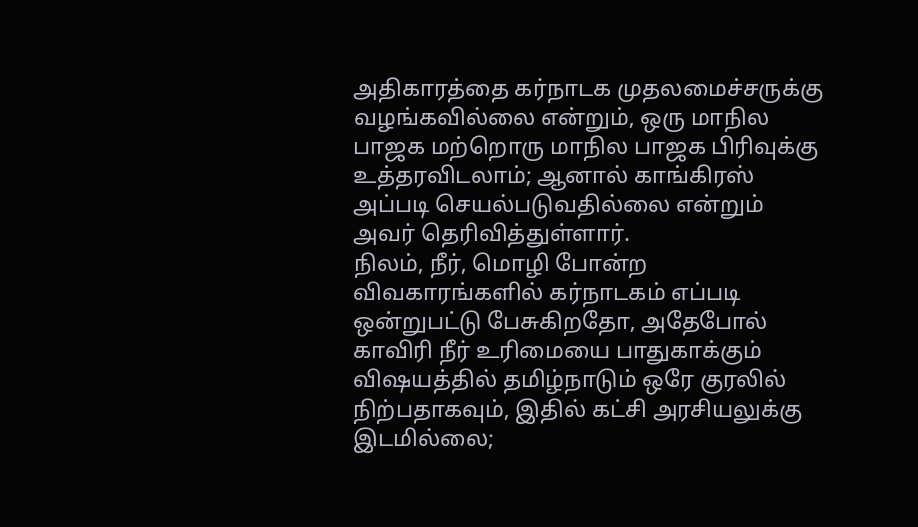அதிகாரத்தை கர்நாடக முதலமைச்சருக்கு வழங்கவில்லை என்றும், ஒரு மாநில பாஜக மற்றொரு மாநில பாஜக பிரிவுக்கு உத்தரவிடலாம்; ஆனால் காங்கிரஸ் அப்படி செயல்படுவதில்லை என்றும் அவர் தெரிவித்துள்ளார்.
நிலம், நீர், மொழி போன்ற விவகாரங்களில் கர்நாடகம் எப்படி ஒன்றுபட்டு பேசுகிறதோ, அதேபோல் காவிரி நீர் உரிமையை பாதுகாக்கும் விஷயத்தில் தமிழ்நாடும் ஒரே குரலில் நிற்பதாகவும், இதில் கட்சி அரசியலுக்கு இடமில்லை;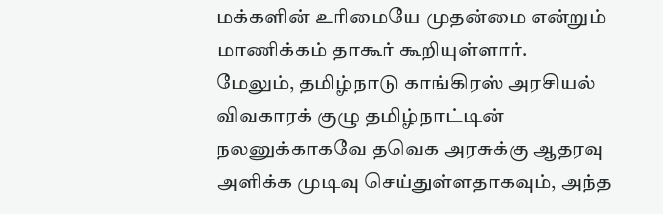மக்களின் உரிமையே முதன்மை என்றும் மாணிக்கம் தாகூர் கூறியுள்ளார்.
மேலும், தமிழ்நாடு காங்கிரஸ் அரசியல் விவகாரக் குழு தமிழ்நாட்டின் நலனுக்காகவே தவெக அரசுக்கு ஆதரவு அளிக்க முடிவு செய்துள்ளதாகவும், அந்த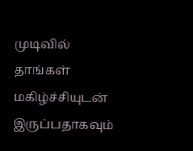முடிவில் தாங்கள் மகிழ்ச்சியுடன் இருப்பதாகவும்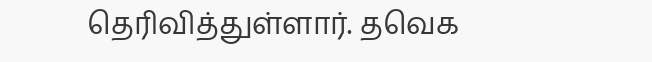தெரிவித்துள்ளார். தவெக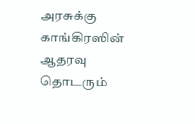அரசுக்கு காங்கிரஸின் ஆதரவு தொடரும்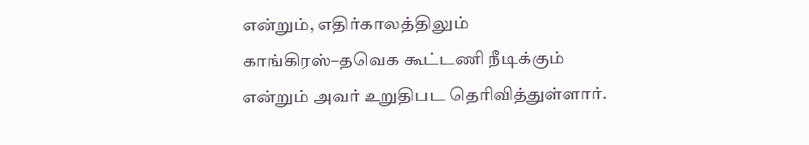என்றும், எதிர்காலத்திலும் காங்கிரஸ்–தவெக கூட்டணி நீடிக்கும் என்றும் அவர் உறுதிபட தெரிவித்துள்ளார்.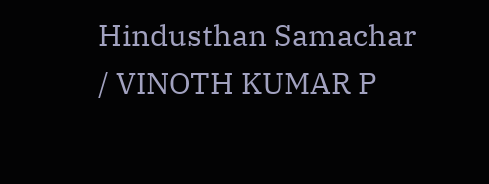Hindusthan Samachar / VINOTH KUMAR P